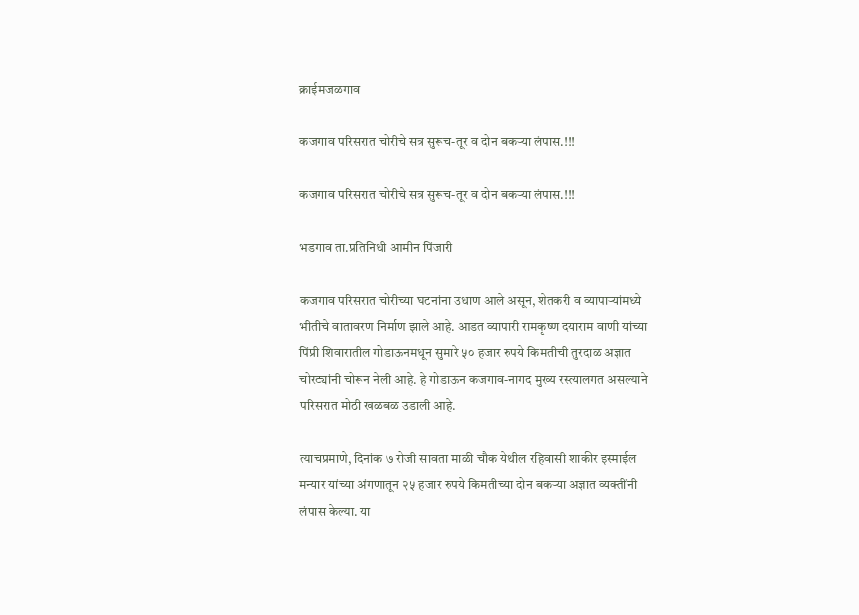क्राईमजळगाव

कजगाव परिसरात चोरीचे सत्र सुरूच-तूर व दोन बकऱ्या लंपास.!!!

कजगाव परिसरात चोरीचे सत्र सुरूच-तूर व दोन बकऱ्या लंपास.!!!

भडगाव ता.प्रतिनिधी आमीन पिंजारी

कजगाव परिसरात चोरीच्या घटनांना उधाण आले असून, शेतकरी व व्यापाऱ्यांमध्ये भीतीचे वातावरण निर्माण झाले आहे. आडत व्यापारी रामकृष्ण दयाराम वाणी यांच्या पिंप्री शिवारातील गोडाऊनमधून सुमारे ५० हजार रुपये किमतीची तुरदाळ अज्ञात चोरट्यांनी चोरून नेली आहे. हे गोडाऊन कजगाव-नागद मुख्य रस्त्यालगत असल्याने परिसरात मोठी खळबळ उडाली आहे.

त्याचप्रमाणे, दिनांक ७ रोजी सावता माळी चौक येथील रहिवासी शाकीर इस्माईल मन्यार यांच्या अंगणातून २५ हजार रुपये किमतीच्या दोन बकऱ्या अज्ञात व्यक्तींनी लंपास केल्या. या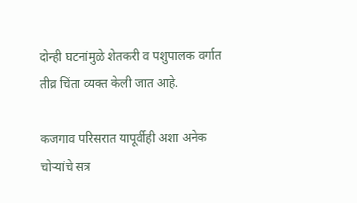दोन्ही घटनांमुळे शेतकरी व पशुपालक वर्गात तीव्र चिंता व्यक्त केली जात आहे.

कजगाव परिसरात यापूर्वीही अशा अनेक चोऱ्यांचे सत्र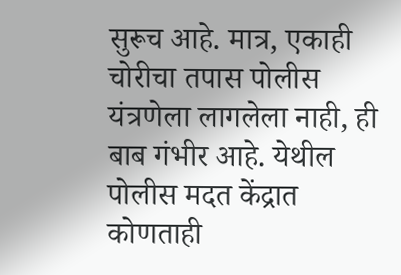सुरूच आहे. मात्र, एकाही चोरीचा तपास पोलीस यंत्रणेला लागलेला नाही, ही बाब गंभीर आहे. येथील पोलीस मदत केंद्रात कोणताही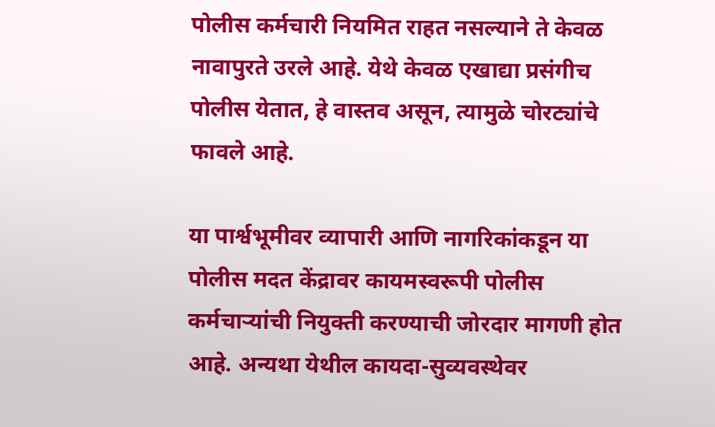पोलीस कर्मचारी नियमित राहत नसल्याने ते केवळ नावापुरते उरले आहे. येथे केवळ एखाद्या प्रसंगीच पोलीस येतात, हे वास्तव असून, त्यामुळे चोरट्यांचे फावले आहे.

या पार्श्वभूमीवर व्यापारी आणि नागरिकांकडून या पोलीस मदत केंद्रावर कायमस्वरूपी पोलीस कर्मचाऱ्यांची नियुक्ती करण्याची जोरदार मागणी होत आहे. अन्यथा येथील कायदा-सुव्यवस्थेवर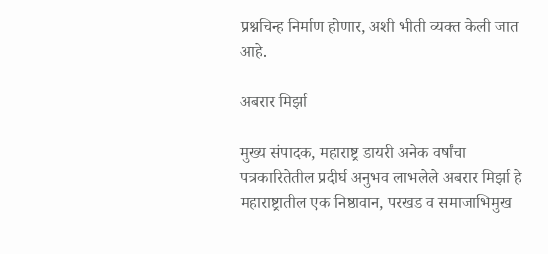प्रश्नचिन्ह निर्माण होणार, अशी भीती व्यक्त केली जात आहे.

अबरार मिर्झा

मुख्य संपादक, महाराष्ट्र डायरी अनेक वर्षांचा पत्रकारितेतील प्रदीर्घ अनुभव लाभलेले अबरार मिर्झा हे महाराष्ट्रातील एक निष्ठावान, परखड व समाजाभिमुख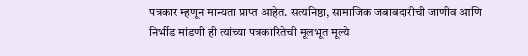पत्रकार म्हणून मान्यता प्राप्त आहेत. सत्यनिष्ठा, सामाजिक जबाबदारीची जाणीव आणि निर्भीड मांडणी ही त्यांच्या पत्रकारितेची मूलभूत मूल्ये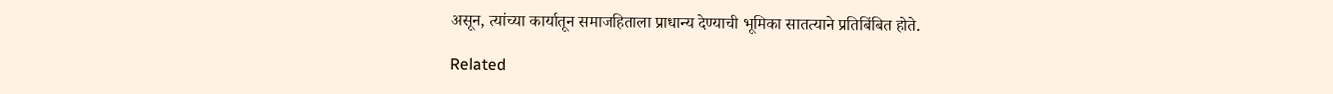असून, त्यांच्या कार्यातून समाजहिताला प्राधान्य देण्याची भूमिका सातत्याने प्रतिबिंबित होते.

Related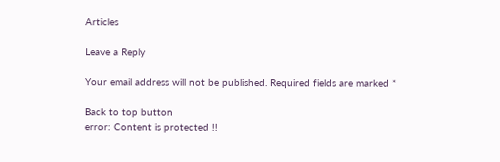Articles

Leave a Reply

Your email address will not be published. Required fields are marked *

Back to top button
error: Content is protected !!